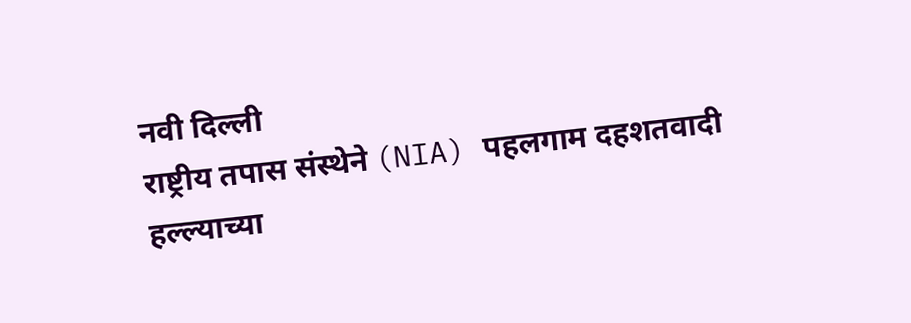नवी दिल्ली
राष्ट्रीय तपास संस्थेने (NIA) पहलगाम दहशतवादी हल्ल्याच्या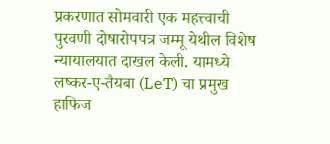प्रकरणात सोमवारी एक महत्त्वाची पुरवणी दोषारोपपत्र जम्मू येथील विशेष न्यायालयात दाखल केली. यामध्ये लष्कर-ए-तैयबा (LeT) चा प्रमुख हाफिज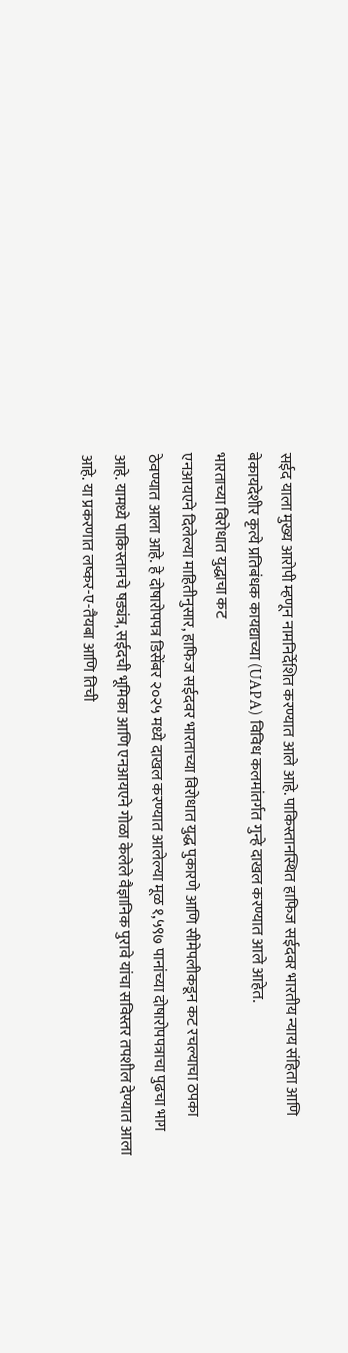सईद याला मुख्य आरोपी म्हणून नामनिर्देशित करण्यात आले आहे. पाकिस्तानस्थित हाफिज सईदवर भारतीय न्याय संहिता आणि बेकायदेशीर कृत्ये प्रतिबंधक कायद्याच्या (UAPA) विविध कलमांतर्गत गुन्हे दाखल करण्यात आले आहेत.
भारताच्या विरोधात युद्धाचा कट
एनआयएने दिलेल्या माहितीनुसार, हाफिज सईदवर भारताच्या विरोधात युद्ध पुकारणे आणि सीमेपलीकडून कट रचल्याचा ठपका ठेवण्यात आला आहे. हे दोषारोपपत्र डिसेंबर २०२५ मध्ये दाखल करण्यात आलेल्या मूळ १,५९७ पानांच्या दोषारोपपत्राचा पुढचा भाग आहे. यामध्ये पाकिस्तानचे षड्यंत्र, सईदची भूमिका आणि एनआयएने गोळा केलेले वैज्ञानिक पुरावे यांचा सविस्तर तपशील देण्यात आला आहे. या प्रकरणात लष्कर-ए-तैयबा आणि तिची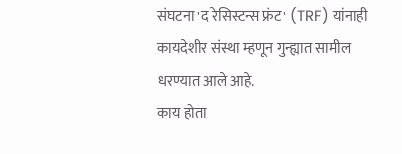संघटना 'द रेसिस्टन्स फ्रंट' (TRF) यांनाही कायदेशीर संस्था म्हणून गुन्ह्यात सामील धरण्यात आले आहे.
काय होता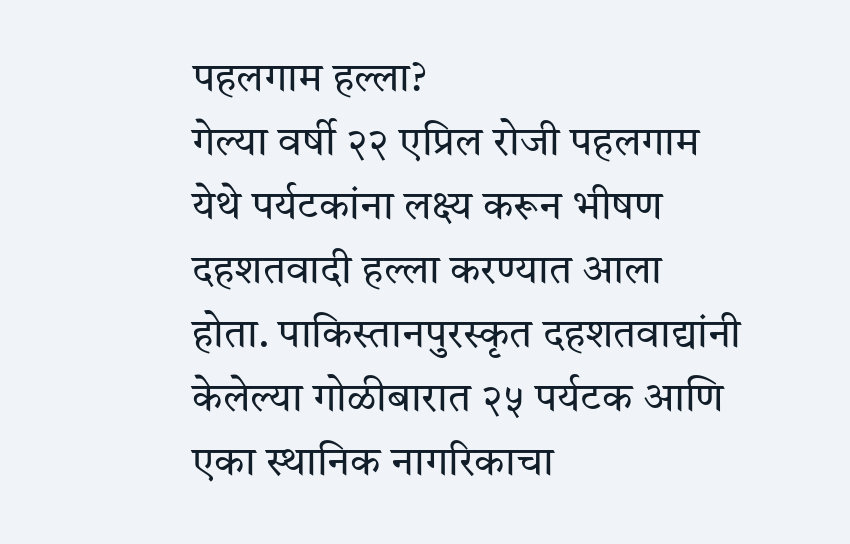पहलगाम हल्ला?
गेल्या वर्षी २२ एप्रिल रोजी पहलगाम येथे पर्यटकांना लक्ष्य करून भीषण दहशतवादी हल्ला करण्यात आला होता. पाकिस्तानपुरस्कृत दहशतवाद्यांनी केलेल्या गोळीबारात २५ पर्यटक आणि एका स्थानिक नागरिकाचा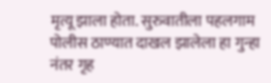मृत्यू झाला होता. सुरुवातीला पहलगाम पोलीस ठाण्यात दाखल झालेला हा गुन्हा नंतर गृह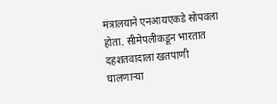मंत्रालयाने एनआयएकडे सोपवला होता. सीमेपलीकडून भारतात दहशतवादाला खतपाणी घालणाऱ्या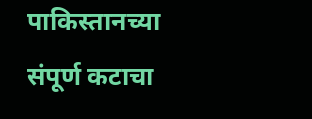पाकिस्तानच्या संपूर्ण कटाचा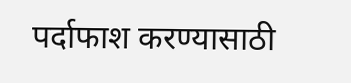पर्दाफाश करण्यासाठी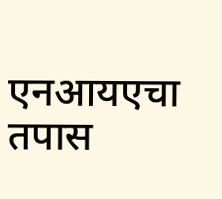एनआयएचा तपास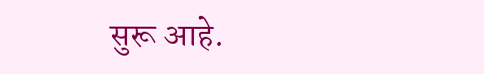सुरू आहे.